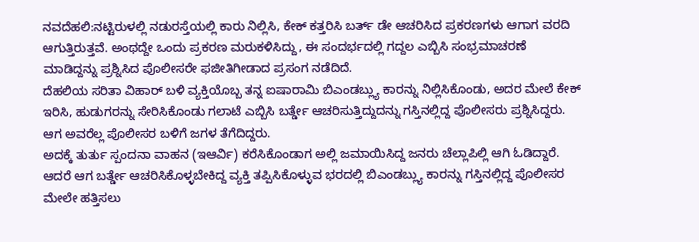ನವದೆಹಲಿ:ನಟ್ಟಿರುಳಲ್ಲಿ ನಡುರಸ್ತೆಯಲ್ಲಿ ಕಾರು ನಿಲ್ಲಿಸಿ, ಕೇಕ್ ಕತ್ತರಿಸಿ ಬರ್ತ್ ಡೇ ಆಚರಿಸಿದ ಪ್ರಕರಣಗಳು ಆಗಾಗ ವರದಿ ಆಗುತ್ತಿರುತ್ತವೆ. ಅಂಥದ್ದೇ ಒಂದು ಪ್ರಕರಣ ಮರುಕಳಿಸಿದ್ದು, ಈ ಸಂದರ್ಭದಲ್ಲಿ ಗದ್ದಲ ಎಬ್ಬಿಸಿ ಸಂಭ್ರಮಾಚರಣೆ ಮಾಡಿದ್ದನ್ನು ಪ್ರಶ್ನಿಸಿದ ಪೊಲೀಸರೇ ಫಜೀತಿಗೀಡಾದ ಪ್ರಸಂಗ ನಡೆದಿದೆ.
ದೆಹಲಿಯ ಸರಿತಾ ವಿಹಾರ್ ಬಳಿ ವ್ಯಕ್ತಿಯೊಬ್ಬ ತನ್ನ ಐಷಾರಾಮಿ ಬಿಎಂಡಬ್ಲ್ಯು ಕಾರನ್ನು ನಿಲ್ಲಿಸಿಕೊಂಡು, ಅದರ ಮೇಲೆ ಕೇಕ್ ಇರಿಸಿ, ಹುಡುಗರನ್ನು ಸೇರಿಸಿಕೊಂಡು ಗಲಾಟೆ ಎಬ್ಬಿಸಿ ಬರ್ತ್ಡೇ ಆಚರಿಸುತ್ತಿದ್ದುದನ್ನು ಗಸ್ತಿನಲ್ಲಿದ್ದ ಪೊಲೀಸರು ಪ್ರಶ್ನಿಸಿದ್ದರು. ಆಗ ಅವರೆಲ್ಲ ಪೊಲೀಸರ ಬಳಿಗೆ ಜಗಳ ತೆಗೆದಿದ್ದರು.
ಅದಕ್ಕೆ ತುರ್ತು ಸ್ಪಂದನಾ ವಾಹನ (ಇಆರ್ವಿ) ಕರೆಸಿಕೊಂಡಾಗ ಅಲ್ಲಿ ಜಮಾಯಿಸಿದ್ದ ಜನರು ಚೆಲ್ಲಾಪಿಲ್ಲಿ ಆಗಿ ಓಡಿದ್ದಾರೆ. ಆದರೆ ಆಗ ಬರ್ತ್ಡೇ ಆಚರಿಸಿಕೊಳ್ಳಬೇಕಿದ್ದ ವ್ಯಕ್ತಿ ತಪ್ಪಿಸಿಕೊಳ್ಳುವ ಭರದಲ್ಲಿ ಬಿಎಂಡಬ್ಲ್ಯು ಕಾರನ್ನು ಗಸ್ತಿನಲ್ಲಿದ್ದ ಪೊಲೀಸರ ಮೇಲೇ ಹತ್ತಿಸಲು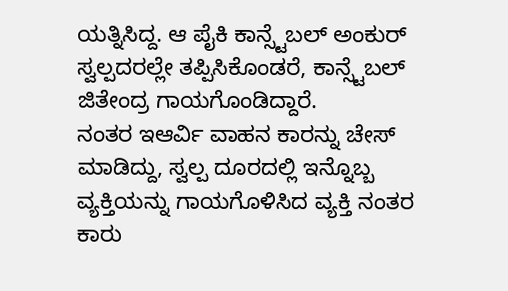ಯತ್ನಿಸಿದ್ದ. ಆ ಪೈಕಿ ಕಾನ್ಸ್ಟೆಬಲ್ ಅಂಕುರ್ ಸ್ವಲ್ಪದರಲ್ಲೇ ತಪ್ಪಿಸಿಕೊಂಡರೆ, ಕಾನ್ಸ್ಟೆಬಲ್ ಜಿತೇಂದ್ರ ಗಾಯಗೊಂಡಿದ್ದಾರೆ.
ನಂತರ ಇಆರ್ವಿ ವಾಹನ ಕಾರನ್ನು ಚೇಸ್ ಮಾಡಿದ್ದು, ಸ್ವಲ್ಪ ದೂರದಲ್ಲಿ ಇನ್ನೊಬ್ಬ ವ್ಯಕ್ತಿಯನ್ನು ಗಾಯಗೊಳಿಸಿದ ವ್ಯಕ್ತಿ ನಂತರ ಕಾರು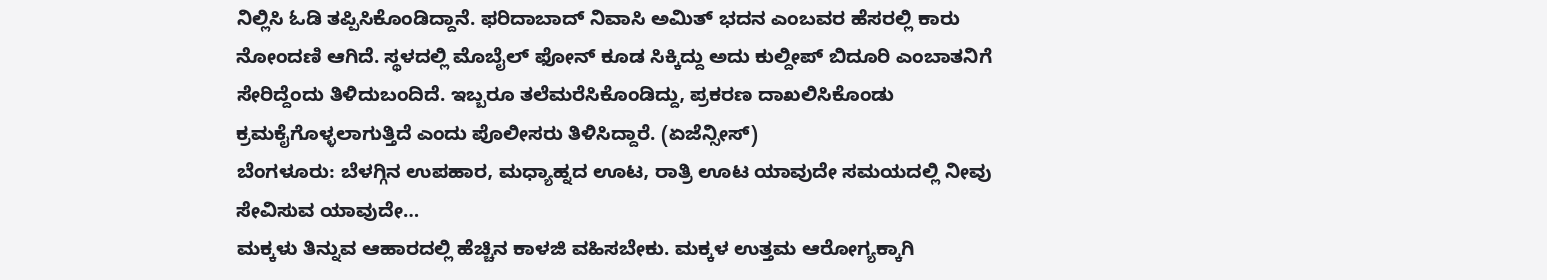ನಿಲ್ಲಿಸಿ ಓಡಿ ತಪ್ಪಿಸಿಕೊಂಡಿದ್ದಾನೆ. ಫರಿದಾಬಾದ್ ನಿವಾಸಿ ಅಮಿತ್ ಭದನ ಎಂಬವರ ಹೆಸರಲ್ಲಿ ಕಾರು ನೋಂದಣಿ ಆಗಿದೆ. ಸ್ಥಳದಲ್ಲಿ ಮೊಬೈಲ್ ಫೋನ್ ಕೂಡ ಸಿಕ್ಕಿದ್ದು ಅದು ಕುಲ್ದೀಪ್ ಬಿದೂರಿ ಎಂಬಾತನಿಗೆ ಸೇರಿದ್ದೆಂದು ತಿಳಿದುಬಂದಿದೆ. ಇಬ್ಬರೂ ತಲೆಮರೆಸಿಕೊಂಡಿದ್ದು, ಪ್ರಕರಣ ದಾಖಲಿಸಿಕೊಂಡು ಕ್ರಮಕೈಗೊಳ್ಳಲಾಗುತ್ತಿದೆ ಎಂದು ಪೊಲೀಸರು ತಿಳಿಸಿದ್ದಾರೆ. (ಏಜೆನ್ಸೀಸ್)
ಬೆಂಗಳೂರು: ಬೆಳಗ್ಗಿನ ಉಪಹಾರ, ಮಧ್ಯಾಹ್ನದ ಊಟ, ರಾತ್ರಿ ಊಟ ಯಾವುದೇ ಸಮಯದಲ್ಲಿ ನೀವು ಸೇವಿಸುವ ಯಾವುದೇ…
ಮಕ್ಕಳು ತಿನ್ನುವ ಆಹಾರದಲ್ಲಿ ಹೆಚ್ಚಿನ ಕಾಳಜಿ ವಹಿಸಬೇಕು. ಮಕ್ಕಳ ಉತ್ತಮ ಆರೋಗ್ಯಕ್ಕಾಗಿ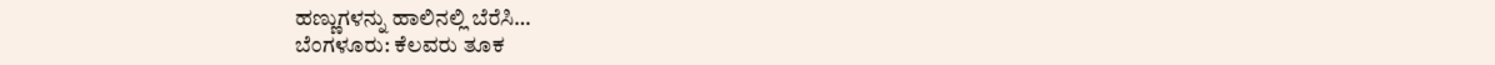ಹಣ್ಣುಗಳನ್ನು ಹಾಲಿನಲ್ಲಿ ಬೆರೆಸಿ…
ಬೆಂಗಳೂರು: ಕೆಲವರು ತೂಕ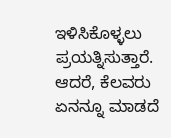ಇಳಿಸಿಕೊಳ್ಳಲು ಪ್ರಯತ್ನಿಸುತ್ತಾರೆ. ಆದರೆ, ಕೆಲವರು ಏನನ್ನೂ ಮಾಡದೆ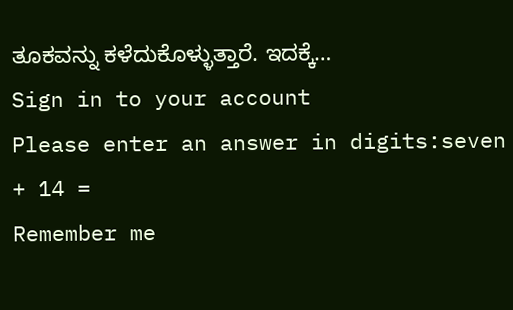ತೂಕವನ್ನು ಕಳೆದುಕೊಳ್ಳುತ್ತಾರೆ. ಇದಕ್ಕೆ…
Sign in to your account
Please enter an answer in digits:seven + 14 =
Remember me